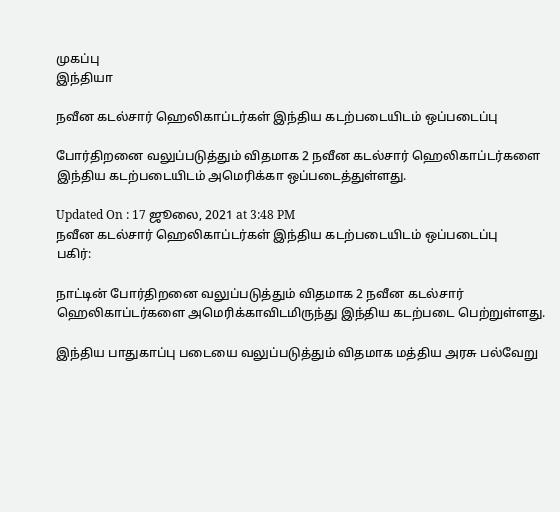முகப்பு
இந்தியா

நவீன கடல்சார் ஹெலிகாப்டர்கள் இந்திய கடற்படையிடம் ஒப்படைப்பு

போர்திறனை வலுப்படுத்தும் விதமாக 2 நவீன கடல்சார் ஹெலிகாப்டர்களை இந்திய கடற்படையிடம் அமெரிக்கா ஒப்படைத்துள்ளது.

Updated On : 17 ஜூலை, 2021 at 3:48 PM
நவீன கடல்சார் ஹெலிகாப்டர்கள் இந்திய கடற்படையிடம் ஒப்படைப்பு
பகிர்:

நாட்டின் போர்திறனை வலுப்படுத்தும் விதமாக 2 நவீன கடல்சார் ஹெலிகாப்டர்களை அமெரிக்காவிடமிருந்து இந்திய கடற்படை பெற்றுள்ளது.

இந்திய பாதுகாப்பு படையை வலுப்படுத்தும் விதமாக மத்திய அரசு பல்வேறு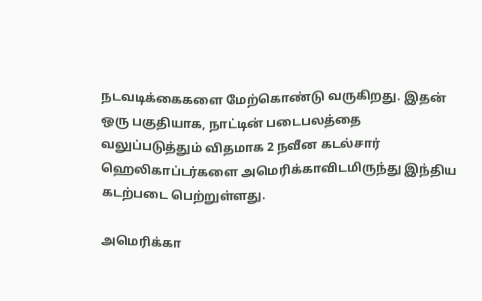நடவடிக்கைகளை மேற்கொண்டு வருகிறது. இதன் ஒரு பகுதியாக, நாட்டின் படைபலத்தை வலுப்படுத்தும் விதமாக 2 நவீன கடல்சார் ஹெலிகாப்டர்களை அமெரிக்காவிடமிருந்து இந்திய கடற்படை பெற்றுள்ளது.

அமெரிக்கா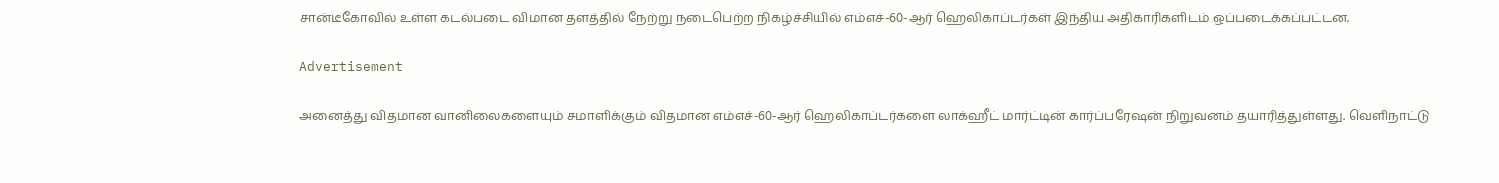சான்டீகோவில் உள்ள கடல்படை விமான தளத்தில் நேற்று நடைபெற்ற நிகழ்ச்சியில் எம்எச்-60-ஆர் ஹெலிகாப்டர்கள் இந்திய அதிகாரிகளிடம் ஒப்படைக்கப்பட்டன.

Advertisement

அனைத்து விதமான வானிலைகளையும் சமாளிக்கும் விதமான எம்எச்-60-ஆர் ஹெலிகாப்டர்களை லாக்ஹீட் மார்ட்டின் கார்ப்பரேஷன் நிறுவனம் தயாரித்துள்ளது. வெளிநாட்டு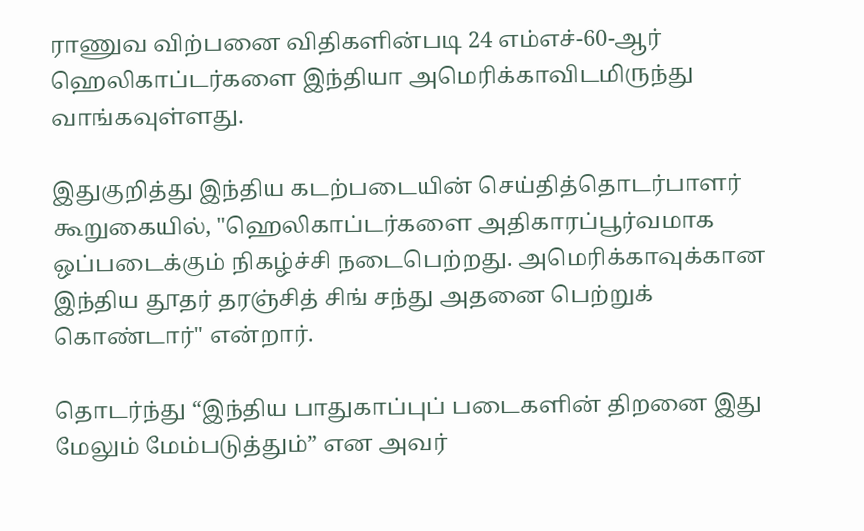ராணுவ விற்பனை விதிகளின்படி 24 எம்எச்-60-ஆர் ஹெலிகாப்டர்களை இந்தியா அமெரிக்காவிடமிருந்து வாங்கவுள்ளது.

இதுகுறித்து இந்திய கடற்படையின் செய்தித்தொடர்பாளர் கூறுகையில், "ஹெலிகாப்டர்களை அதிகாரப்பூர்வமாக ஒப்படைக்கும் நிகழ்ச்சி நடைபெற்றது. அமெரிக்காவுக்கான இந்திய தூதர் தரஞ்சித் சிங் சந்து அதனை பெற்றுக் கொண்டார்" என்றார்.

தொடர்ந்து “இந்திய பாதுகாப்புப் படைகளின் திறனை இது மேலும் மேம்படுத்தும்” என அவர்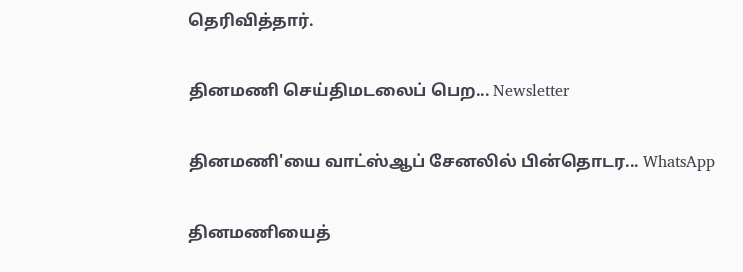தெரிவித்தார்.

தினமணி செய்திமடலைப் பெற... Newsletter

தினமணி'யை வாட்ஸ்ஆப் சேனலில் பின்தொடர... WhatsApp

தினமணியைத்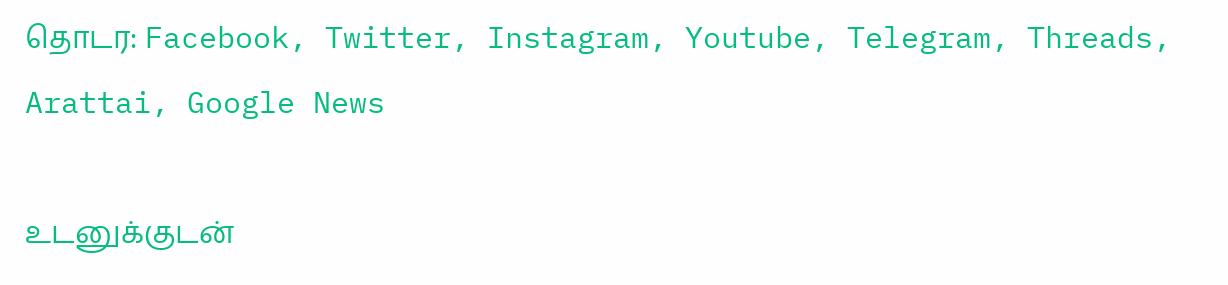தொடர: Facebook, Twitter, Instagram, Youtube, Telegram, Threads, Arattai, Google News

உடனுக்குடன்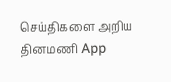செய்திகளை அறிய தினமணி App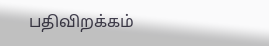பதிவிறக்கம்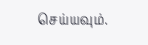செய்யவும்.